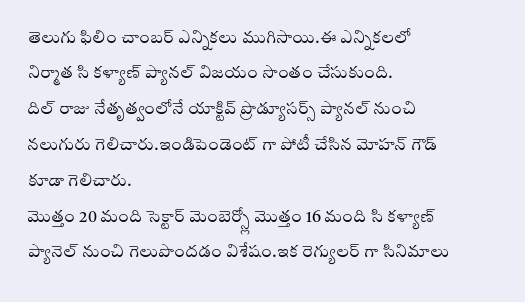తెలుగు ఫిలిం చాంబర్ ఎన్నికలు ముగిసాయి.ఈ ఎన్నికలలో నిర్మాత సి కళ్యాణ్ ప్యానల్ విజయం సొంతం చేసుకుంది.
దిల్ రాజు నేతృత్వంలోనే యాక్టివ్ ప్రొడ్యూసర్స్ ప్యానల్ నుంచి నలుగురు గెలిచారు.ఇండిపెండెంట్ గా పోటీ చేసిన మోహన్ గౌడ్ కూడా గెలిచారు.
మొత్తం 20 మంది సెక్టార్ మెంబెర్స్లో మొత్తం 16 మంది సి కళ్యాణ్ ప్యానెల్ నుంచి గెలుపొందడం విశేషం.ఇక రెగ్యులర్ గా సినిమాలు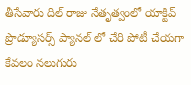తీసేవారు దిల్ రాజు నేతృత్వంలో యాక్టివ్ ప్రొడ్యూసర్స్ ప్యానల్ లో చేరి పోటీ చేయగా కేవలం నలుగురు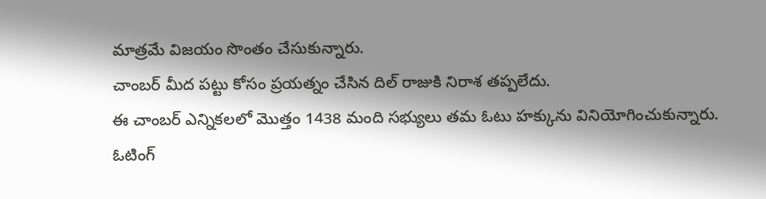మాత్రమే విజయం సొంతం చేసుకున్నారు.
చాంబర్ మీద పట్టు కోసం ప్రయత్నం చేసిన దిల్ రాజుకి నిరాశ తప్పలేదు.
ఈ చాంబర్ ఎన్నికలలో మొత్తం 1438 మంది సభ్యులు తమ ఓటు హక్కును వినియోగించుకున్నారు.
ఓటింగ్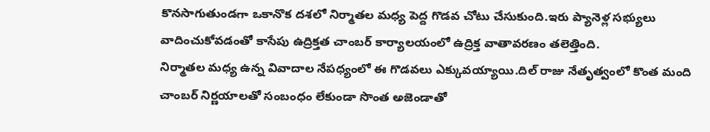కొనసాగుతుండగా ఒకానొక దశలో నిర్మాతల మధ్య పెద్ద గొడవ చోటు చేసుకుంది.ఇరు ప్యానెళ్ల సభ్యులు వాదించుకోవడంతో కాసేపు ఉద్రిక్తత చాంబర్ కార్యాలయంలో ఉద్రిక్త వాతావరణం తలెత్తింది.
నిర్మాతల మధ్య ఉన్న వివాదాల నేపధ్యంలో ఈ గొడవలు ఎక్కువయ్యాయి.దిల్ రాజు నేతృత్వంలో కొంత మంది చాంబర్ నిర్ణయాలతో సంబంధం లేకుండా సొంత అజెండాతో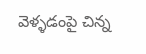వెళ్ళడంపై చిన్న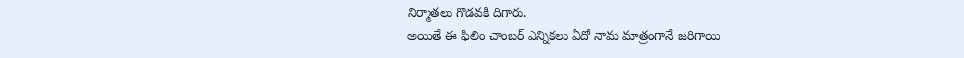నిర్మాతలు గొడవకి దిగారు.
అయితే ఈ ఫిలిం చాంబర్ ఎన్నికలు ఏదో నామ మాత్రంగానే జరిగాయి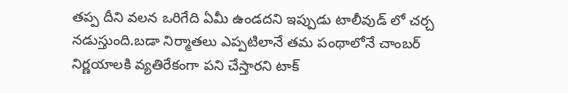తప్ప దీని వలన ఒరిగేది ఏమీ ఉండదని ఇప్పుడు టాలీవుడ్ లో చర్చ నడుస్తుంది.బడా నిర్మాతలు ఎప్పటిలానే తమ పంథాలోనే చాంబర్ నిర్ణయాలకి వ్యతిరేకంగా పని చేస్తారని టాక్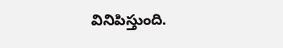వినిపిస్తుంది.